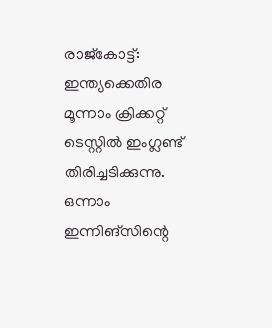രാജ്കോട്ട്: ഇന്ത്യക്കെതിര മൂന്നാം ക്രിക്കറ്റ് ടെസ്റ്റിൽ ഇംഗ്ലണ്ട് തിരിച്ചടിക്കുന്നു. ഒന്നാം ഇന്നിങ്സിന്റെ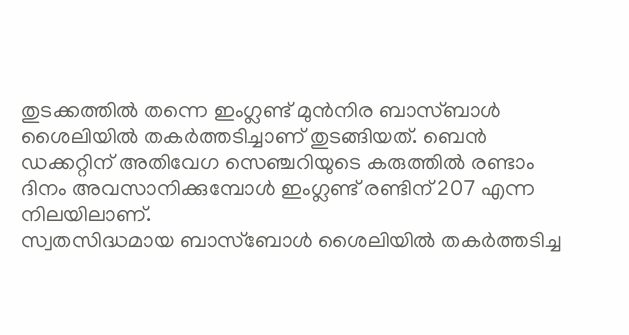തുടക്കത്തിൽ തന്നെ ഇംഗ്ലണ്ട് മുൻനിര ബാസ്ബാൾ ശൈലിയിൽ തകർത്തടിച്ചാണ് തുടങ്ങിയത്. ബെൻ ഡക്കറ്റിന് അതിവേഗ സെഞ്ചറിയുടെ കരുത്തിൽ രണ്ടാം ദിനം അവസാനിക്കുമ്പോൾ ഇംഗ്ലണ്ട് രണ്ടിന് 207 എന്ന നിലയിലാണ്.
സ്വതസിദ്ധമായ ബാസ്ബോൾ ശൈലിയിൽ തകർത്തടിച്ച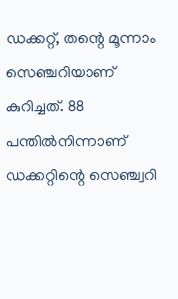ഡക്കറ്റ്, തന്റെ മൂന്നാം സെഞ്ചറിയാണ് കുറിച്ചത്. 88 പന്തിൽനിന്നാണ് ഡക്കറ്റിന്റെ സെഞ്ച്വറി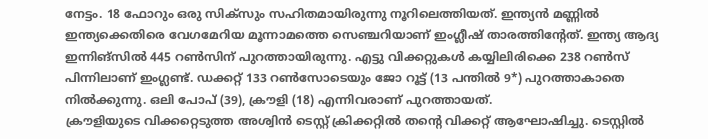നേട്ടം. 18 ഫോറും ഒരു സിക്സും സഹിതമായിരുന്നു നൂറിലെത്തിയത്. ഇന്ത്യൻ മണ്ണിൽ ഇന്ത്യക്കെതിരെ വേഗമേറിയ മൂന്നാമത്തെ സെഞ്ചറിയാണ് ഇംഗ്ലീഷ് താരത്തിന്റേത്. ഇന്ത്യ ആദ്യ ഇന്നിങ്സിൽ 445 റൺസിന് പുറത്തായിരുന്നു. എട്ടു വിക്കറ്റുകൾ കയ്യിലിരിക്കെ 238 റൺസ് പിന്നിലാണ് ഇംഗ്ലണ്ട്. ഡക്കറ്റ് 133 റൺസോടെയും ജോ റൂട്ട് (13 പന്തിൽ 9*) പുറത്താകാതെ നിൽക്കുന്നു. ഒലി പോപ് (39), ക്രൗളി (18) എന്നിവരാണ് പുറത്തായത്.
ക്രൗളിയുടെ വിക്കറ്റെടുത്ത അശ്വിൻ ടെസ്റ്റ് ക്രിക്കറ്റിൽ തന്റെ വിക്കറ്റ് ആഘോഷിച്ചു. ടെസ്റ്റിൽ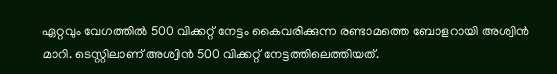ഏറ്റവും വേഗത്തിൽ 500 വിക്കറ്റ് നേട്ടം കൈവരിക്കുന്ന രണ്ടാമത്തെ ബോളറായി അശ്വിൻ മാറി. ടെസ്റ്റിലാണ് അശ്വിൻ 500 വിക്കറ്റ് നേട്ടത്തിലെത്തിയത്.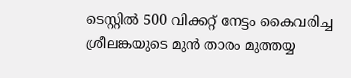ടെസ്റ്റിൽ 500 വിക്കറ്റ് നേട്ടം കൈവരിച്ച ശ്രീലങ്കയുടെ മുൻ താരം മുത്തയ്യ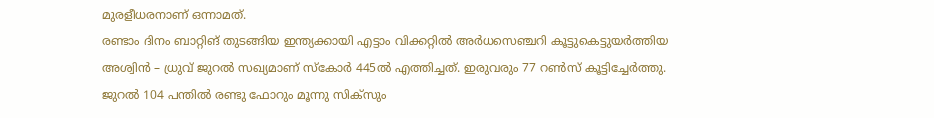മുരളീധരനാണ് ഒന്നാമത്.
രണ്ടാം ദിനം ബാറ്റിങ് തുടങ്ങിയ ഇന്ത്യക്കായി എട്ടാം വിക്കറ്റിൽ അർധസെഞ്ചറി കൂട്ടുകെട്ടുയർത്തിയ അശ്വിൻ – ധ്രുവ് ജുറൽ സഖ്യമാണ് സ്കോർ 445ൽ എത്തിച്ചത്. ഇരുവരും 77 റൺസ് കൂട്ടിച്ചേർത്തു. ജുറൽ 104 പന്തിൽ രണ്ടു ഫോറും മൂന്നു സിക്സും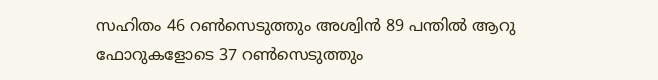സഹിതം 46 റൺസെടുത്തും അശ്വിൻ 89 പന്തിൽ ആറു ഫോറുകളോടെ 37 റൺസെടുത്തും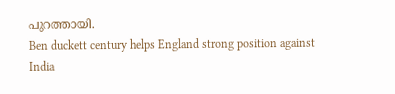പുറത്തായി.
Ben duckett century helps England strong position against India